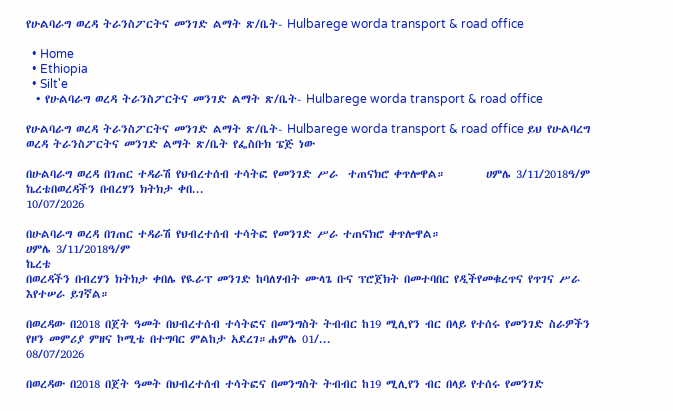የሁልባራግ ወረዳ ትራንስፖርትና መንገድ ልማት ጽ/ቤት- Hulbarege worda transport & road office

  • Home
  • Ethiopia
  • Silt'e
  • የሁልባራግ ወረዳ ትራንስፖርትና መንገድ ልማት ጽ/ቤት- Hulbarege worda transport & road office

የሁልባራግ ወረዳ ትራንስፖርትና መንገድ ልማት ጽ/ቤት- Hulbarege worda transport & road office ይህ የሁልባረግ ወረዳ ትራንስፖርትና መንገድ ልማት ጽ/ቤት የፌስቡክ ፔጅ ነው

በሁልባራግ ወረዳ በገጠር ተዳራሽ የህብረተሰብ ተሳትፎ የመንገድ ሥራ  ተጠናክሮ ቀጥሎዋል።        ሀምሌ 3/11/2018ዓ/ም                 ኬረቴበወረዳችን በብረሃን ክትክታ ቀበ...
10/07/2026

በሁልባራግ ወረዳ በገጠር ተዳራሽ የህብረተሰብ ተሳትፎ የመንገድ ሥራ ተጠናክሮ ቀጥሎዋል።
ሀምሌ 3/11/2018ዓ/ም
ኬረቴ
በወረዳችን በብረሃን ክትክታ ቀበሌ የዪራፕ መንገድ ከባለሃብት ሙላጌ ቡና ፕሮጀክት በመተባበር የዲችየመቁረጥና የጥገና ሥራ እየተሠራ ይገኛል።

በወረዳው በ2018 በጀት ዓመት በህብረተሰብ ተሳትፎና በመንግስት ትብብር ከ19 ሚሊየን ብር በላይ የተሰሩ የመንገድ ስራዎችን የዞን መምሪያ ምዘና ኮሚቴ በተግባር ምልከታ አደረገ።ሐምሌ 01/...
08/07/2026

በወረዳው በ2018 በጀት ዓመት በህብረተሰብ ተሳትፎና በመንግስት ትብብር ከ19 ሚሊየን ብር በላይ የተሰሩ የመንገድ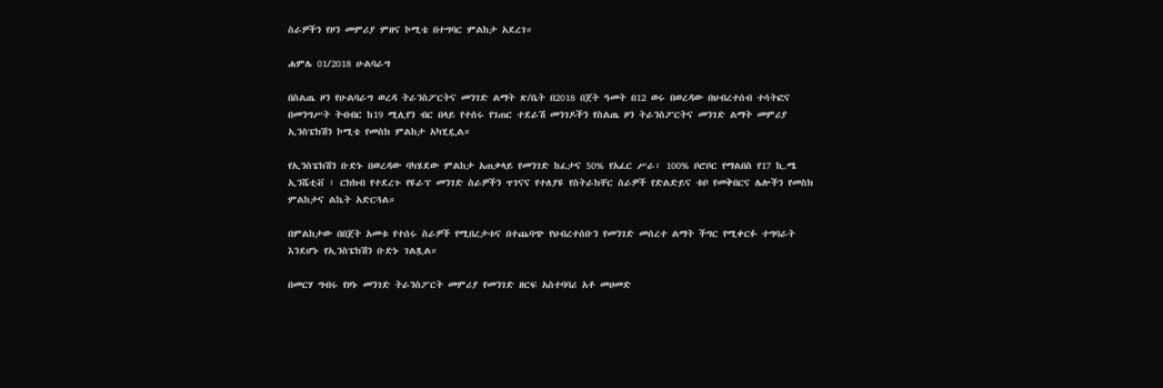ስራዎችን የዞን መምሪያ ምዘና ኮሚቴ በተግባር ምልከታ አደረገ።

ሐምሌ 01/2018 ሁልባራግ

በስልጤ ዞን የሁልባራግ ወረዳ ትራንስፖርትና መንገድ ልማት ጽ/ቤት በ2018 በጀት ዓመት በ12 ወሩ በወረዳው በህብረተሰብ ተሳትፎና በመንግሥት ትብብር ከ19 ሚሊየን ብር በላይ የተሰሩ የገጠር ተደራሽ መንገዶችን የስልጤ ዞን ትራንስፖርትና መንገድ ልማት መምሪያ ኢንስፔክሽን ኮሚቴ የመስክ ምልከታ አካሂዷል።

የኢንስፔክሽን ቡድኑ በወረዳው ባካሄደው ምልከታ አጠቃላይ የመንገድ ከፈታና 50% የአፈር ሥራ፣ 100% ቦሮቦር የማልበስ የ17 ኪ.ሜ ኢንሼቲቭ ፣ ርክክብ የተደረጉ የዩራፕ መንገድ ስራዎችን ጥገናና የተለያዩ የስትራክቸር ስራዎች የድልድይና ቱቦ የመቅበርና ሌሎችን የመስክ ምልከታና ልኬት አድርጓል።

በምልከታው በበጀት አመቱ የተሰሩ ስራዎች የሚበረታቱና በተጨባጭ የህብረተሰቡን የመንገድ መሰረተ ልማት ችግር የሚቀርፉ ተግባራት እንደሆኑ የኢንስፔክሽን ቡድኑ ገልጿል።

በመርሃ ግብሩ የዞኑ መንገድ ትራንስፖርት መምሪያ የመንገድ ዘርፍ አስተባባሪ አቶ መሀመድ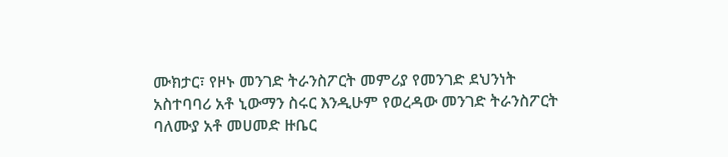ሙክታር፣ የዞኑ መንገድ ትራንስፖርት መምሪያ የመንገድ ደህንነት አስተባባሪ አቶ ኒውማን ስሩር እንዲሁም የወረዳው መንገድ ትራንስፖርት ባለሙያ አቶ መሀመድ ዙቤር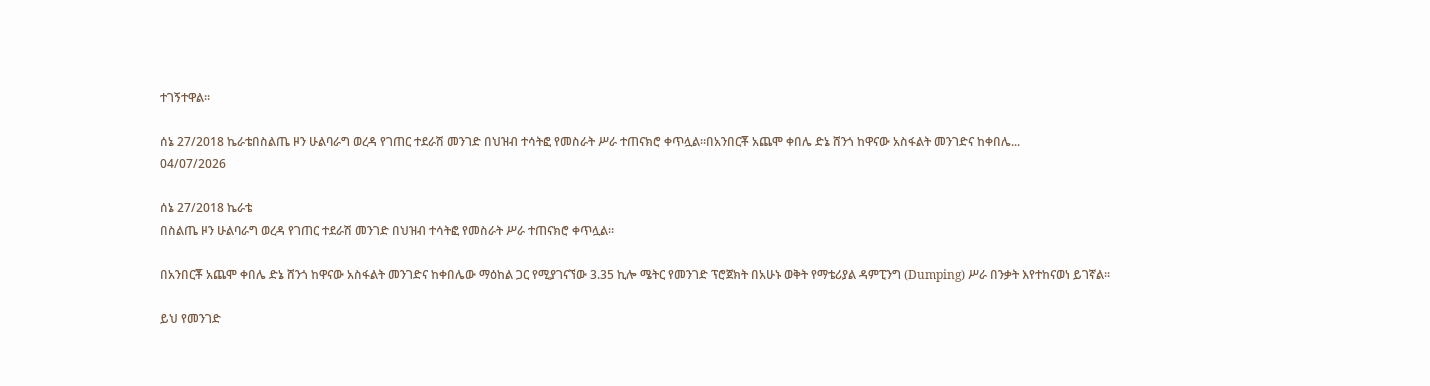ተገኝተዋል።

ሰኔ 27/2018 ኬራቴበስልጤ ዞን ሁልባራግ ወረዳ የገጠር ተደራሽ መንገድ በህዝብ ተሳትፎ የመስራት ሥራ ተጠናክሮ ቀጥሏል።በአንበርቾ አጨሞ ቀበሌ ድኔ ሸንጎ ከዋናው አስፋልት መንገድና ከቀበሌ...
04/07/2026

ሰኔ 27/2018 ኬራቴ
በስልጤ ዞን ሁልባራግ ወረዳ የገጠር ተደራሽ መንገድ በህዝብ ተሳትፎ የመስራት ሥራ ተጠናክሮ ቀጥሏል።

በአንበርቾ አጨሞ ቀበሌ ድኔ ሸንጎ ከዋናው አስፋልት መንገድና ከቀበሌው ማዕከል ጋር የሚያገናኘው 3.35 ኪሎ ሜትር የመንገድ ፕሮጀክት በአሁኑ ወቅት የማቴሪያል ዳምፒንግ (Dumping) ሥራ በንቃት እየተከናወነ ይገኛል።

ይህ የመንገድ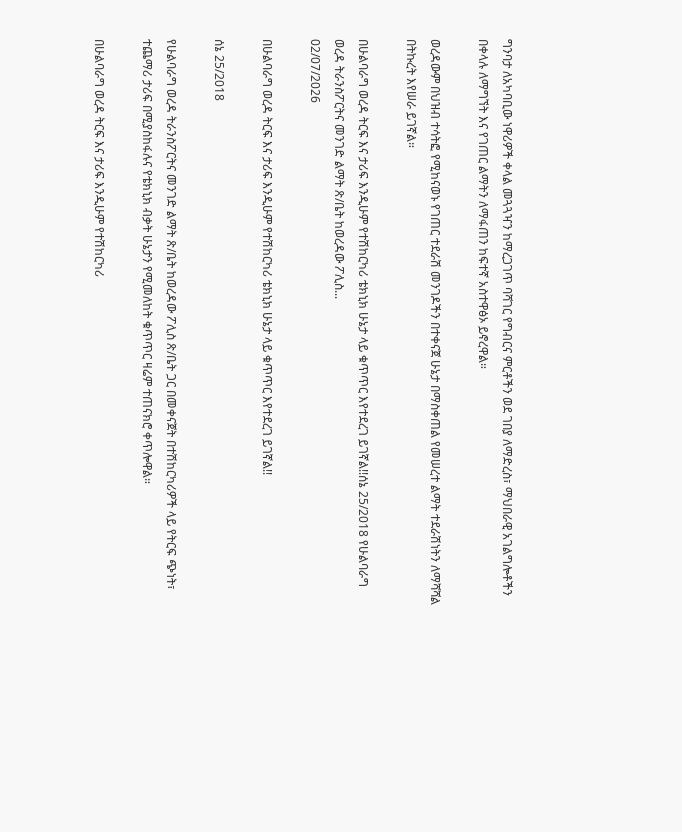ግንባታ ለአካባቢው ነዋሪዎች ቀላል መጓጓዣን ከማረጋገጥ ባሻገር የግብርና ምርቶችን ወደ ገበያ ለማድረስ፣ ማህበራዊ አገልግሎቶችን በቀላሉ ለማግኘት እና የገጠር ልማትን ለማፋጠን ከፍተኛ አስተዋፅኦ ይኖረዋል።

ወረዳውም በህዝብ ተሳትፎ የሚከናወኑ የገጠር ተደራሽ መንገዶችን በተቀናጀ ሁኔታ በማስቀጠል የመሠረተ ልማት ተደራሽነትን ለማሻሻል በትኩረት እየሠራ ይገኛል።

በሁልባራግ ወረዳ ትርፍ እና ታሪፍ እንዲሁም የተሽከርካሪ ቴክኒክ ሁኔታ ላይ ቁጥጥር እየተደረገ ይገኛል!!ሰኔ 25/2018 የሁልባራግ ወረዳ ትራንስፖርትና መንገድ ልማት ጽ/ቤት ከወረዳው ፖሊስ...
02/07/2026

በሁልባራግ ወረዳ ትርፍ እና ታሪፍ እንዲሁም የተሽከርካሪ ቴክኒክ ሁኔታ ላይ ቁጥጥር እየተደረገ ይገኛል!!

ሰኔ 25/2018

የሁልባራግ ወረዳ ትራንስፖርትና መንገድ ልማት ጽ/ቤት ከወረዳው ፖሊስ ጽ/ቤት ጋር በመቀናጀት በተሽከርካሪዎች ላይ የትርፍ ጭነት፣ ተጨማሪ ታሪፍ በሚያስከፋሉና የቴክኒክ ብቃት ሁኔታን የሚመለከት ቁጥጥር ዛሬም ተጠናክሮ ቀጥሎዋል።

በሁልባራግ ወረዳ ትርፍ እና ታሪፍ እንዲሁም የተሽከርካሪ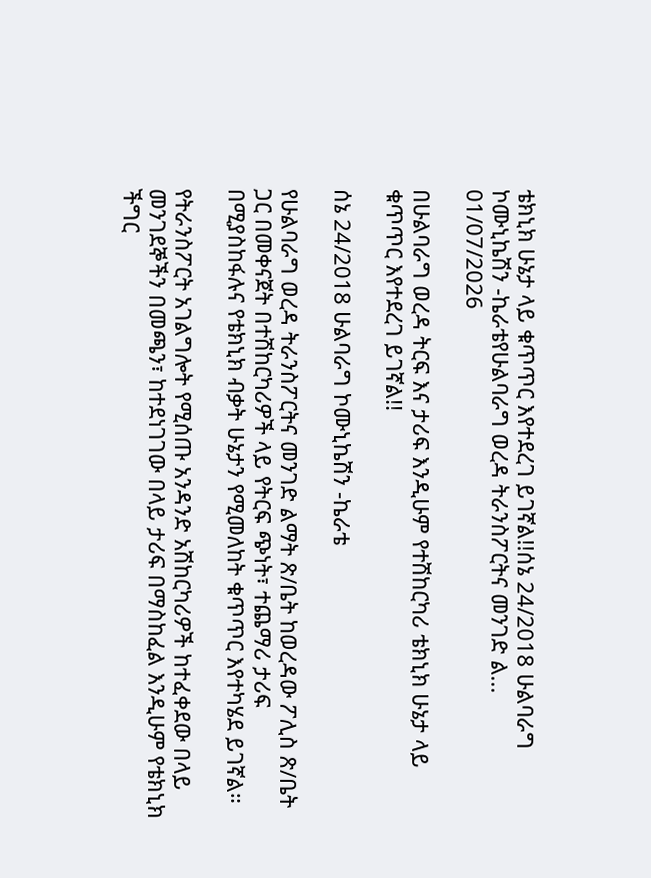ቴክኒክ ሁኔታ ላይ ቁጥጥር እየተደረገ ይገኛል!!ሰኔ 24/2018 ሁልባራግ ኮሙኒኬሽን -ኬራቴየሁልባራግ ወረዳ ትራንስፖርትና መንገድ ል...
01/07/2026

በሁልባራግ ወረዳ ትርፍ እና ታሪፍ እንዲሁም የተሽከርካሪ ቴክኒክ ሁኔታ ላይ ቁጥጥር እየተደረገ ይገኛል!!

ሰኔ 24/2018 ሁልባራግ ኮሙኒኬሽን -ኬራቴ

የሁልባራግ ወረዳ ትራንስፖርትና መንገድ ልማት ጽ/ቤት ከወረዳው ፖሊስ ጽ/ቤት ጋር በመቀናጀት በተሽከርካሪዎች ላይ የትርፍ ጭነት፣ ተጨማሪ ታሪፍ በሚያስከፋሉና የቴክኒክ ብቃት ሁኔታን የሚመለከት ቁጥጥር እየተካሄደ ይገኛል።

የትራንስፖርት አገልግሎት የሚሰጡ አንዳንድ አሽከርካሪዎች ከተፈቀደው በላይ መንገደኞችን በመጫን፣ ከተደነገገው በላይ ታሪፍ በማስከፈል እንዲሁም የቴክኒክ ችግር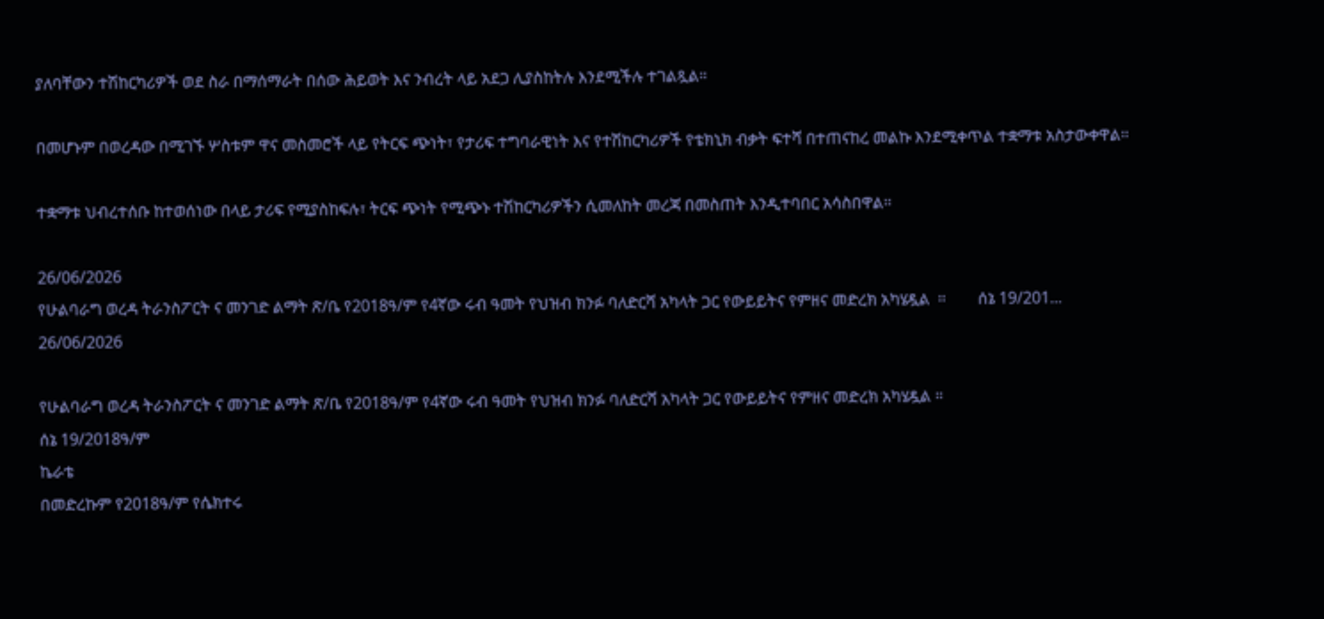ያለባቸውን ተሽከርካሪዎች ወደ ስራ በማሰማራት በሰው ሕይወት እና ንብረት ላይ አደጋ ሊያስከትሉ እንደሚችሉ ተገልጿል።

በመሆኑም በወረዳው በሚገኙ ሦስቱም ዋና መስመሮች ላይ የትርፍ ጭነት፣ የታሪፍ ተግባራዊነት እና የተሽከርካሪዎች የቴክኒክ ብቃት ፍተሻ በተጠናከረ መልኩ እንደሚቀጥል ተቋማቱ አስታውቀዋል።

ተቋማቱ ህብረተሰቡ ከተወሰነው በላይ ታሪፍ የሚያስከፍሉ፣ ትርፍ ጭነት የሚጭኑ ተሽከርካሪዎችን ሲመለከት መረጃ በመስጠት እንዲተባበር አሳስበዋል።

26/06/2026
የሁልባራግ ወረዳ ትራንስፖርት ና መንገድ ልማት ጽ/ቤ የ2018ዓ/ም የ4ኛው ሩብ ዓመት የህዝብ ክንፉ ባለድርሻ አካላት ጋር የውይይትና የምዘና መድረክ አካሄዷል  ።        ሰኔ 19/201...
26/06/2026

የሁልባራግ ወረዳ ትራንስፖርት ና መንገድ ልማት ጽ/ቤ የ2018ዓ/ም የ4ኛው ሩብ ዓመት የህዝብ ክንፉ ባለድርሻ አካላት ጋር የውይይትና የምዘና መድረክ አካሄዷል ።
ሰኔ 19/2018ዓ/ም
ኬራቴ
በመድረኩም የ2018ዓ/ም የሴክተሩ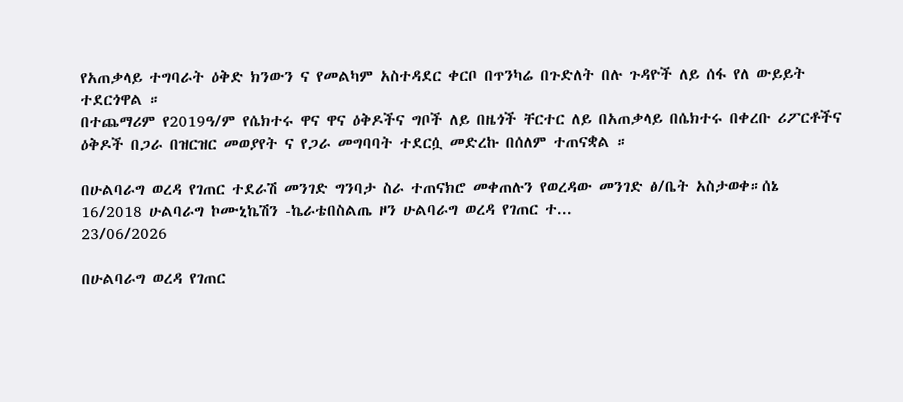የአጠቃላይ ተግባራት ዕቅድ ክንውን ና የመልካም አስተዳደር ቀርቦ በጥንካሬ በጉድለት በሉ ጉዳዮች ለይ ሰፋ የለ ውይይት ተደርጎዋል ።
በተጨማሪም የ2019ዓ/ም የሴክተሩ ዋና ዋና ዕቅዶችና ግቦች ለይ በዜጎች ቸርተር ለይ በአጠቃላይ በሴክተሩ በቀረቡ ሪፖርቶችና ዕቅዶች በጋራ በዝርዝር መወያየት ና የጋራ መግባባት ተደርሷ መድረኩ በሰለም ተጠናቋል ።

በሁልባራግ ወረዳ የገጠር ተደራሽ መንገድ ግንባታ ስራ ተጠናክሮ መቀጠሉን የወረዳው መንገድ ፅ/ቤት አስታወቀ።ሰኔ 16/2018 ሁልባራግ ኮሙኒኬሽን -ኬራቴበስልጤ ዞን ሁልባራግ ወረዳ የገጠር ተ...
23/06/2026

በሁልባራግ ወረዳ የገጠር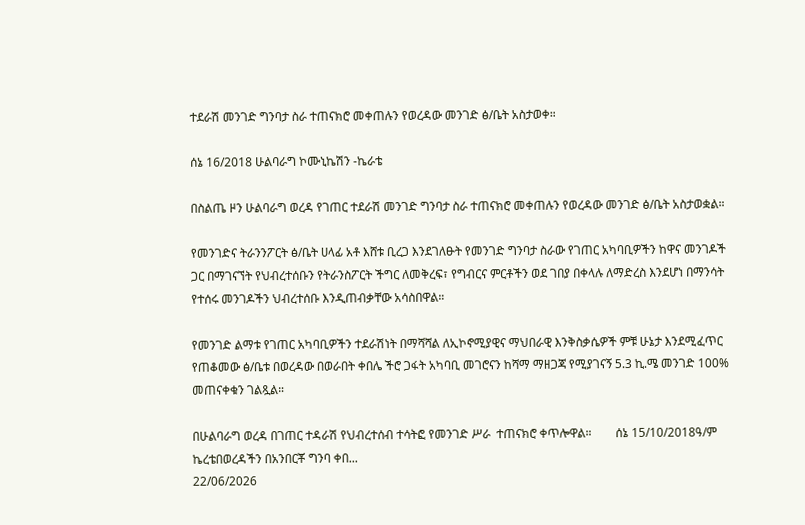ተደራሽ መንገድ ግንባታ ስራ ተጠናክሮ መቀጠሉን የወረዳው መንገድ ፅ/ቤት አስታወቀ።

ሰኔ 16/2018 ሁልባራግ ኮሙኒኬሽን -ኬራቴ

በስልጤ ዞን ሁልባራግ ወረዳ የገጠር ተደራሽ መንገድ ግንባታ ስራ ተጠናክሮ መቀጠሉን የወረዳው መንገድ ፅ/ቤት አስታወቋል።

የመንገድና ትራንንፖርት ፅ/ቤት ሀላፊ አቶ እሸቱ ቢረጋ እንደገለፁት የመንገድ ግንባታ ስራው የገጠር አካባቢዎችን ከዋና መንገዶች ጋር በማገናኘት የህብረተሰቡን የትራንስፖርት ችግር ለመቅረፍ፣ የግብርና ምርቶችን ወደ ገበያ በቀላሉ ለማድረስ እንደሆነ በማንሳት የተሰሩ መንገዶችን ህብረተሰቡ እንዲጠብቃቸው አሳስበዋል።

የመንገድ ልማቱ የገጠር አካባቢዎችን ተደራሽነት በማሻሻል ለኢኮኖሚያዊና ማህበራዊ እንቅስቃሴዎች ምቹ ሁኔታ እንደሚፈጥር የጠቆመው ፅ/ቤቱ በወረዳው በወራበት ቀበሌ ችሮ ጋፋት አካባቢ መገሮናን ከሻማ ማዘጋጃ የሚያገናኝ 5.3 ኪ.ሜ መንገድ 100% መጠናቀቁን ገልጿል።

በሁልባራግ ወረዳ በገጠር ተዳራሽ የህብረተሰብ ተሳትፎ የመንገድ ሥራ  ተጠናክሮ ቀጥሎዋል።        ሰኔ 15/10/2018ዓ/ም                 ኬረቴበወረዳችን በአንበርቾ ግንባ ቀበ...
22/06/2026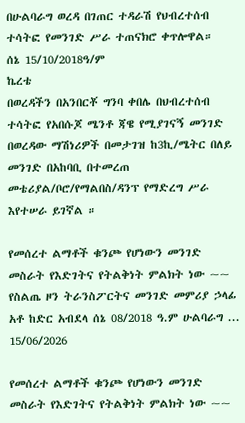በሁልባራግ ወረዳ በገጠር ተዳራሽ የህብረተሰብ ተሳትፎ የመንገድ ሥራ ተጠናክሮ ቀጥሎዋል።
ሰኔ 15/10/2018ዓ/ም
ኬረቴ
በወረዳችን በአንበርቾ ግንባ ቀበሌ በህብረተሰብ ተሳትፎ የአበሱጆ ሜንቶ ጃዌ የሚያገናኝ መንገድ በወረዳው ማሽነሪዎች በመታገዝ ከ3ኪ/ሜትር በለይ መንገድ በአከባቢ በተመረጠ መቴሪያል/ቦሮ/የማልበስ/ዳንፕ የማድረግ ሥራ እየተሠራ ይገኛል ።

የመሰረተ ልማቶች ቁንጮ የሆነውን መንገድ መስራት የእድገትና የትልቅነት ምልክት ነው ~~ የስልጤ ዞን ትራንስፖርትና መንገድ መምሪያ ኃላፊ አቶ ከድር አብደላ ሰኔ 08/2018 ዓ.ም ሁልባራግ ...
15/06/2026

የመሰረተ ልማቶች ቁንጮ የሆነውን መንገድ መስራት የእድገትና የትልቅነት ምልክት ነው ~~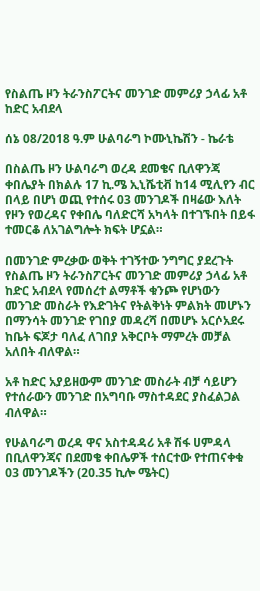የስልጤ ዞን ትራንስፖርትና መንገድ መምሪያ ኃላፊ አቶ ከድር አብደላ

ሰኔ 08/2018 ዓ.ም ሁልባራግ ኮሙኒኬሽን - ኬራቴ

በስልጤ ዞን ሁልባራግ ወረዳ ደመቄና ቢለዋንጃ ቀበሌያት በክልሉ 17 ኪ.ሜ ኢኒሼቲቭ ከ14 ሚሊየን ብር በላይ በሆነ ወጪ የተሰሩ 03 መንገዶች በዛሬው እለት የዞን የወረዳና የቀበሌ ባለድርሻ አካላት በተገኙበት በይፋ ተመርቆ ለአገልግሎት ክፍት ሆኗል።

በመንገድ ምረቃው ወቅት ተገኝተው ንግግር ያደረጉት የስልጤ ዞን ትራንስፖርትና መንገድ መምሪያ ኃላፊ አቶ ከድር አብደላ የመሰረተ ልማቶች ቁንጮ የሆነውን መንገድ መስራት የእድገትና የትልቅነት ምልክት መሆኑን በማንሳት መንገድ የገበያ መዳረሻ በመሆኑ አርሶአደሩ ከቤት ፍጆታ ባለፈ ለገበያ አቅርቦት ማምረት መቻል አለበት ብለዋል።

አቶ ከድር አያይዘውም መንገድ መስራት ብቻ ሳይሆን የተሰራውን መንገድ በአግባቡ ማስተዳደር ያስፈልጋል ብለዋል።

የሁልባራግ ወረዳ ዋና አስተዳዳሪ አቶ ሽፋ ሀምዳላ በቢለዋንጃና በደመቄ ቀበሌዎች ተሰርተው የተጠናቀቁ 03 መንገዶችን (20.35 ኪሎ ሜትር)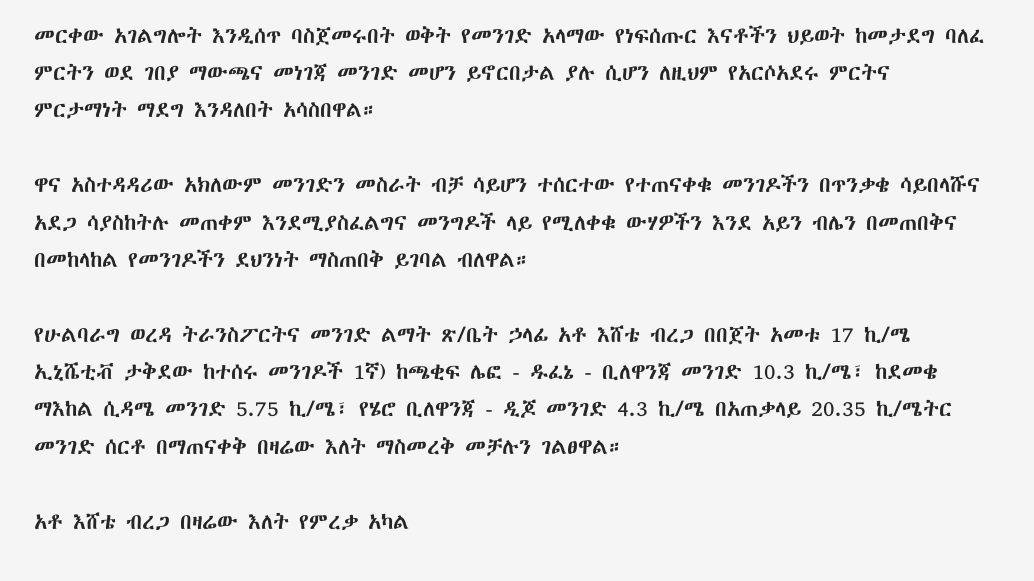መርቀው አገልግሎት እንዲሰጥ ባስጀመሩበት ወቅት የመንገድ አላማው የነፍሰጡር እናቶችን ህይወት ከመታደግ ባለፈ ምርትን ወደ ገበያ ማውጫና መነገጃ መንገድ መሆን ይኖርበታል ያሉ ሲሆን ለዚህም የአርሶአደሩ ምርትና ምርታማነት ማደግ እንዳለበት አሳስበዋል።

ዋና አስተዳዳሪው አክለውም መንገድን መስራት ብቻ ሳይሆን ተሰርተው የተጠናቀቁ መንገዶችን በጥንቃቄ ሳይበላሹና አደጋ ሳያስከትሉ መጠቀም እንደሚያስፈልግና መንግዶች ላይ የሚለቀቁ ውሃዎችን እንደ አይን ብሌን በመጠበቅና በመከላከል የመንገዶችን ደህንነት ማስጠበቅ ይገባል ብለዋል።

የሁልባራግ ወረዳ ትራንስፖርትና መንገድ ልማት ጽ/ቤት ኃላፊ አቶ እሸቴ ብረጋ በበጀት አመቱ 17 ኪ/ሜ ኢኒሼቲቭ ታቅደው ከተሰሩ መንገዶች 1ኛ) ከጫቂፍ ሌፎ - ዱፈኔ - ቢለዋንጃ መንገድ 10.3 ኪ/ሜ፣ ከደመቄ ማእከል ሲዳሜ መንገድ 5.75 ኪ/ሜ፣ የሄሮ ቢለዋንጃ - ዲጆ መንገድ 4.3 ኪ/ሜ በአጠቃላይ 20.35 ኪ/ሜትር መንገድ ሰርቶ በማጠናቀቅ በዛሬው እለት ማስመረቅ መቻሉን ገልፀዋል።

አቶ እሸቴ ብረጋ በዛሬው እለት የምረቃ አካል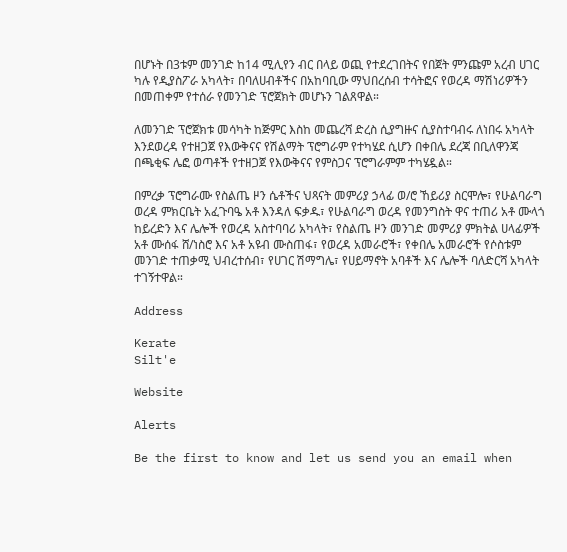በሆኑት በ3ቱም መንገድ ከ14 ሚሊየን ብር በላይ ወጪ የተደረገበትና የበጀት ምንጩም አረብ ሀገር ካሉ የዲያስፖራ አካላት፣ በባለሀብቶችና በአከባቢው ማህበረሰብ ተሳትፎና የወረዳ ማሽነሪዎችን በመጠቀም የተሰራ የመንገድ ፕሮጀክት መሆኑን ገልጸዋል።

ለመንገድ ፕሮጀክቱ መሳካት ከጅምር እስከ መጨረሻ ድረስ ሲያግዙና ሲያስተባብሩ ለነበሩ አካላት እንደወረዳ የተዘጋጀ የእውቅናና የሽልማት ፕሮግራም የተካሄደ ሲሆን በቀበሌ ደረጃ በቢለዋንጃ በጫቂፍ ሌፎ ወጣቶች የተዘጋጀ የእውቅናና የምስጋና ፕሮግራምም ተካሄዷል።

በምረቃ ፕሮግራሙ የስልጤ ዞን ሴቶችና ህጻናት መምሪያ ኃላፊ ወ/ሮ ኸይሪያ ስርሞሎ፣ የሁልባራግ ወረዳ ምክርቤት አፈጉባዔ አቶ እንዳለ ፍቃዱ፣ የሁልባራግ ወረዳ የመንግስት ዋና ተጠሪ አቶ ሙላጎ ከይረድን እና ሌሎች የወረዳ አስተባባሪ አካላት፣ የስልጤ ዞን መንገድ መምሪያ ምክትል ሀላፊዎች አቶ ሙሰፋ ሸ/ነስሮ እና አቶ አዩብ ሙስጠፋ፣ የወረዳ አመራሮች፣ የቀበሌ አመራሮች የሶስቱም መንገድ ተጠቃሚ ህብረተሰብ፣ የሀገር ሽማግሌ፣ የሀይማኖት አባቶች እና ሌሎች ባለድርሻ አካላት ተገኝተዋል።

Address

Kerate
Silt'e

Website

Alerts

Be the first to know and let us send you an email when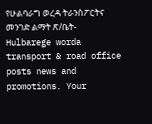የሁልባራግ ወረዳ ትራንስፖርትና መንገድ ልማት ጽ/ቤት- Hulbarege worda transport & road office posts news and promotions. Your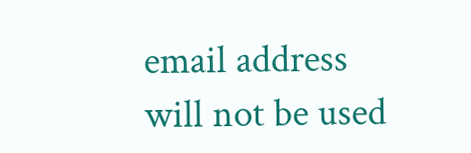email address will not be used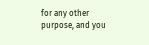for any other purpose, and you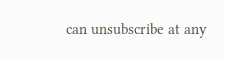can unsubscribe at any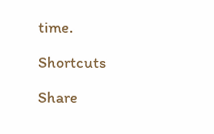time.

Shortcuts

Share